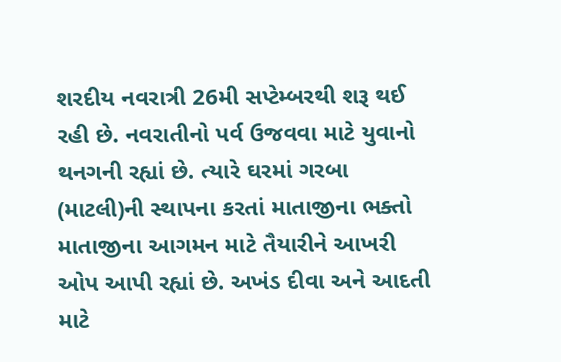શરદીય નવરાત્રી 26મી સપ્ટેમ્બરથી શરૂ થઈ રહી છે. નવરાતીનો પર્વ ઉજવવા માટે યુવાનો થનગની રહ્યાં છે. ત્યારે ઘરમાં ગરબા (માટલી)ની સ્થાપના કરતાં માતાજીના ભક્તો માતાજીના આગમન માટે તૈયારીને આખરી ઓપ આપી રહ્યાં છે. અખંડ દીવા અને આદતી માટે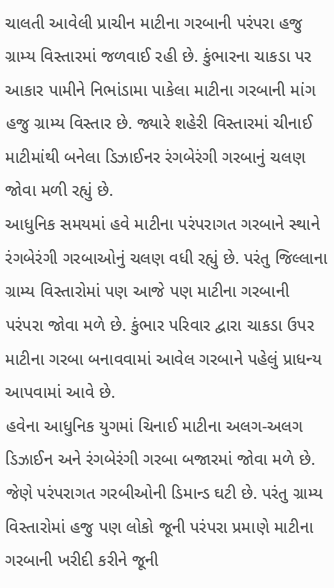ચાલતી આવેલી પ્રાચીન માટીના ગરબાની પરંપરા હજુ ગ્રામ્ય વિસ્તારમાં જળવાઈ રહી છે. કુંભારના ચાકડા પર આકાર પામીને નિભાંડામા પાકેલા માટીના ગરબાની માંગ હજુ ગ્રામ્ય વિસ્તાર છે. જ્યારે શહેરી વિસ્તારમાં ચીનાઈ માટીમાંથી બનેલા ડિઝાઈનર રંગબેરંગી ગરબાનું ચલણ જોવા મળી રહ્યું છે.
આધુનિક સમયમાં હવે માટીના પરંપરાગત ગરબાને સ્થાને રંગબેરંગી ગરબાઓનું ચલણ વધી રહ્યું છે. પરંતુ જિલ્લાના ગ્રામ્ય વિસ્તારોમાં પણ આજે પણ માટીના ગરબાની પરંપરા જોવા મળે છે. કુંભાર પરિવાર દ્વારા ચાકડા ઉપર માટીના ગરબા બનાવવામાં આવેલ ગરબાને પહેલું પ્રાધન્ય આપવામાં આવે છે.
હવેના આધુનિક યુગમાં ચિનાઈ માટીના અલગ-અલગ ડિઝાઈન અને રંગબેરંગી ગરબા બજારમાં જોવા મળે છે. જેણે પરંપરાગત ગરબીઓની ડિમાન્ડ ઘટી છે. પરંતુ ગ્રામ્ય વિસ્તારોમાં હજુ પણ લોકો જૂની પરંપરા પ્રમાણે માટીના ગરબાની ખરીદી કરીને જૂની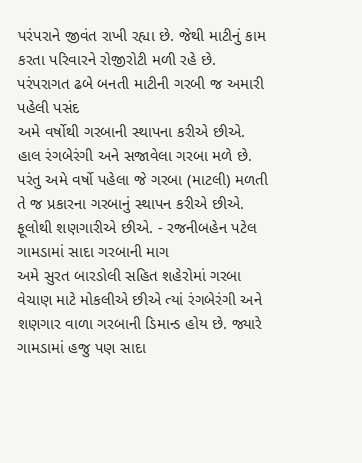પરંપરાને જીવંત રાખી રહ્યા છે. જેથી માટીનું કામ કરતા પરિવારને રોજીરોટી મળી રહે છે.
પરંપરાગત ઢબે બનતી માટીની ગરબી જ અમારી પહેલી પસંદ
અમે વર્ષોથી ગરબાની સ્થાપના કરીએ છીએ. હાલ રંગબેરંગી અને સજાવેલા ગરબા મળે છે. પરંતુ અમે વર્ષો પહેલા જે ગરબા (માટલી) મળતી તે જ પ્રકારના ગરબાનું સ્થાપન કરીએ છીએ. ફૂલોથી શણગારીએ છીએ. - રજનીબહેન પટેલ
ગામડામાં સાદા ગરબાની માગ
અમે સુરત બારડોલી સહિત શહેરોમાં ગરબા વેચાણ માટે મોકલીએ છીએ ત્યાં રંગબેરંગી અને શણગાર વાળા ગરબાની ડિમાન્ડ હોય છે. જ્યારે ગામડામાં હજુ પણ સાદા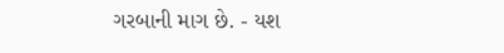ગરબાની માગ છે. - યશ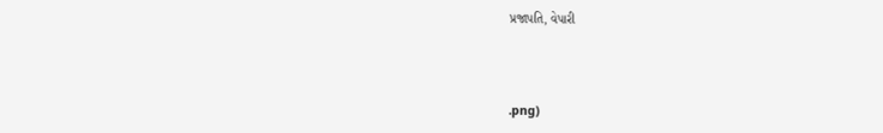પ્રજાપતિ, વેપારી



.png)